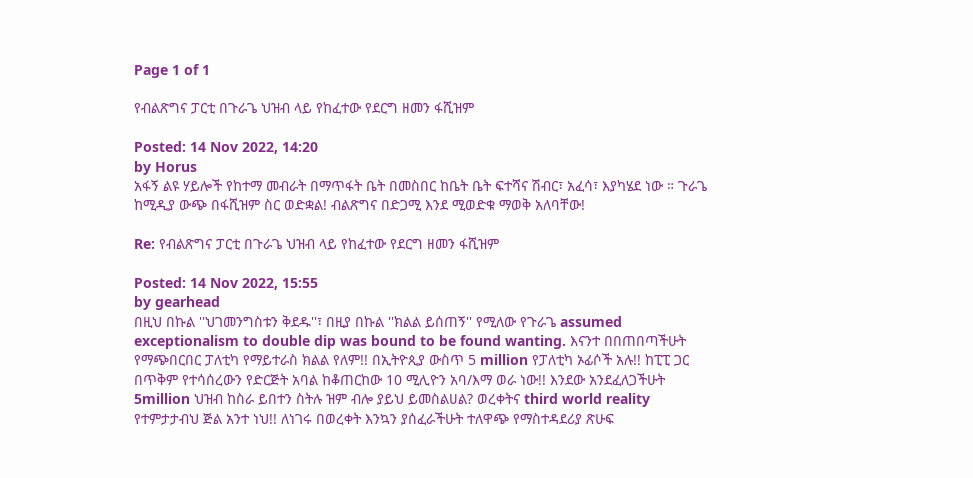Page 1 of 1

የብልጽግና ፓርቲ በጉራጌ ህዝብ ላይ የከፈተው የደርግ ዘመን ፋሺዝም

Posted: 14 Nov 2022, 14:20
by Horus
አፋኝ ልዩ ሃይሎች የከተማ መብራት በማጥፋት ቤት በመስበር ከቤት ቤት ፍተሻና ሽብር፣ አፈሳ፣ እያካሄደ ነው ። ጉራጌ ከሚዲያ ውጭ በፋሺዝም ስር ወድቋል! ብልጽግና በድጋሚ እንደ ሚወድቁ ማወቅ አለባቸው!

Re: የብልጽግና ፓርቲ በጉራጌ ህዝብ ላይ የከፈተው የደርግ ዘመን ፋሺዝም

Posted: 14 Nov 2022, 15:55
by gearhead
በዚህ በኩል ''ህገመንግስቱን ቅደዱ''፣ በዚያ በኩል ''ክልል ይሰጠኝ'' የሚለው የጉራጌ assumed exceptionalism to double dip was bound to be found wanting. እናንተ በበጠበጣችሁት የማጭበርበር ፓለቲካ የማይተራስ ክልል የለም!! በኢትዮጲያ ውስጥ 5 million የፓለቲካ ኦፊሶች አሉ!! ከፒፒ ጋር በጥቅም የተሳሰረውን የድርጅት አባል ከቆጠርከው 10 ሚሊዮን አባ/እማ ወራ ነው!! እንደው አንደፈለጋችሁት 5million ህዝብ ከስራ ይበተን ስትሉ ዝም ብሎ ያይህ ይመስልሀል? ወረቀትና third world reality የተምታታብህ ጅል አንተ ነህ!! ለነገሩ በወረቀት እንኳን ያሰፈራችሁት ተለዋጭ የማስተዳደሪያ ጽሁፍ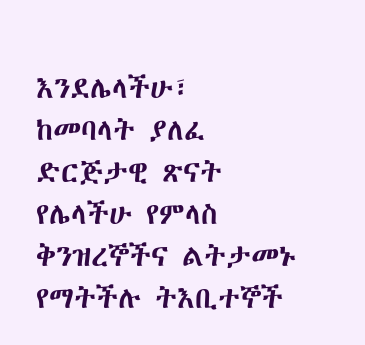እንደሌላችሁ፣ ከመባላት ያለፈ ድርጅታዊ ጽናት የሌላችሁ የምላስ ቅንዝረኞችና ልትታመኑ የማትችሉ ትእቢተኞች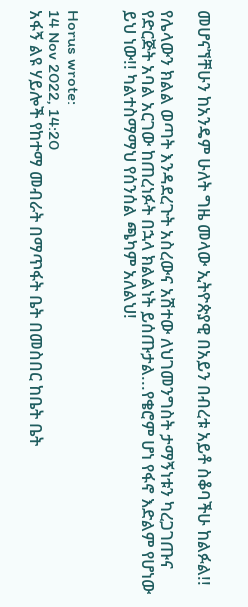መሆናኘቸሁን ከአንዴም ሁለት ግዜ መላው ኢትዮጵያዊ በአይን በብረቱ አይቶ ስቆባችሁ ከልፉል!!

የሌላውን ክልል ወጣት እንዳደረጉት አስረውና አሽተው ለህገመንግስት ታማኝነቱን ካረጋገጡና የድርጅት አባል አርገው ከጠረነፉት በኋላ ክልልነት ይሰጡታል...የቄሮም ሆነ የፋኖ እድልም የሆነው ይህ ነው!! ካልተስማማህ የሰንሰል ጫካም አለልህ!


Horus wrote:
14 Nov 2022, 14:20
አፋኝ ልዩ ሃይሎች የከተማ መብራት በማጥፋት ቤት በመስበር ከቤት ቤት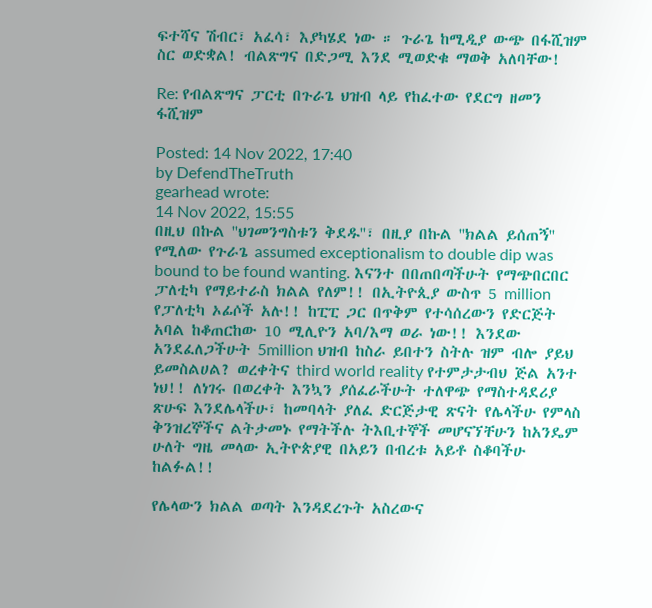ፍተሻና ሽብር፣ አፈሳ፣ እያካሄደ ነው ። ጉራጌ ከሚዲያ ውጭ በፋሺዝም ስር ወድቋል! ብልጽግና በድጋሚ እንደ ሚወድቁ ማወቅ አለባቸው!

Re: የብልጽግና ፓርቲ በጉራጌ ህዝብ ላይ የከፈተው የደርግ ዘመን ፋሺዝም

Posted: 14 Nov 2022, 17:40
by DefendTheTruth
gearhead wrote:
14 Nov 2022, 15:55
በዚህ በኩል ''ህገመንግስቱን ቅደዱ''፣ በዚያ በኩል ''ክልል ይሰጠኝ'' የሚለው የጉራጌ assumed exceptionalism to double dip was bound to be found wanting. እናንተ በበጠበጣችሁት የማጭበርበር ፓለቲካ የማይተራስ ክልል የለም!! በኢትዮጲያ ውስጥ 5 million የፓለቲካ ኦፊሶች አሉ!! ከፒፒ ጋር በጥቅም የተሳሰረውን የድርጅት አባል ከቆጠርከው 10 ሚሊዮን አባ/እማ ወራ ነው!! እንደው አንደፈለጋችሁት 5million ህዝብ ከስራ ይበተን ስትሉ ዝም ብሎ ያይህ ይመስልሀል? ወረቀትና third world reality የተምታታብህ ጅል አንተ ነህ!! ለነገሩ በወረቀት እንኳን ያሰፈራችሁት ተለዋጭ የማስተዳደሪያ ጽሁፍ እንደሌላችሁ፣ ከመባላት ያለፈ ድርጅታዊ ጽናት የሌላችሁ የምላስ ቅንዝረኞችና ልትታመኑ የማትችሉ ትእቢተኞች መሆናኘቸሁን ከአንዴም ሁለት ግዜ መላው ኢትዮጵያዊ በአይን በብረቱ አይቶ ስቆባችሁ ከልፉል!!

የሌላውን ክልል ወጣት እንዳደረጉት አስረውና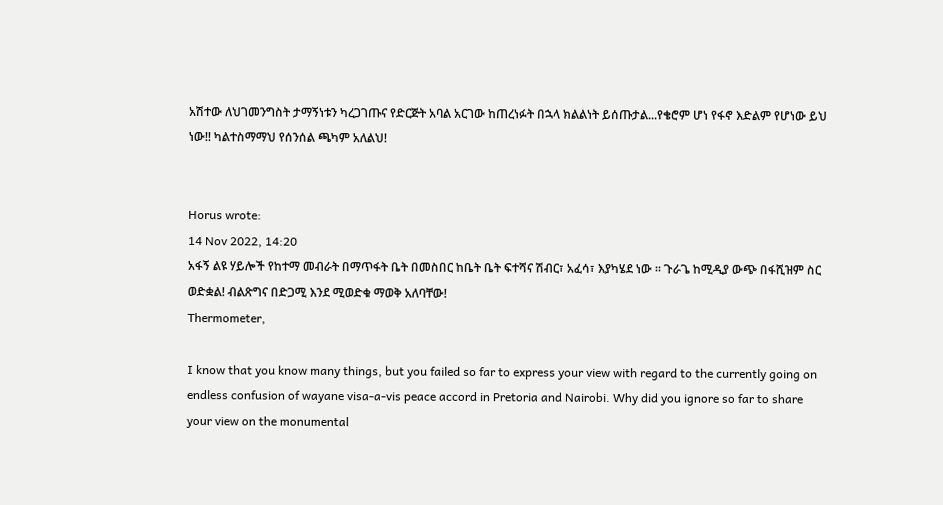አሽተው ለህገመንግስት ታማኝነቱን ካረጋገጡና የድርጅት አባል አርገው ከጠረነፉት በኋላ ክልልነት ይሰጡታል...የቄሮም ሆነ የፋኖ እድልም የሆነው ይህ ነው!! ካልተስማማህ የሰንሰል ጫካም አለልህ!


Horus wrote:
14 Nov 2022, 14:20
አፋኝ ልዩ ሃይሎች የከተማ መብራት በማጥፋት ቤት በመስበር ከቤት ቤት ፍተሻና ሽብር፣ አፈሳ፣ እያካሄደ ነው ። ጉራጌ ከሚዲያ ውጭ በፋሺዝም ስር ወድቋል! ብልጽግና በድጋሚ እንደ ሚወድቁ ማወቅ አለባቸው!
Thermometer,

I know that you know many things, but you failed so far to express your view with regard to the currently going on endless confusion of wayane visa-a-vis peace accord in Pretoria and Nairobi. Why did you ignore so far to share your view on the monumental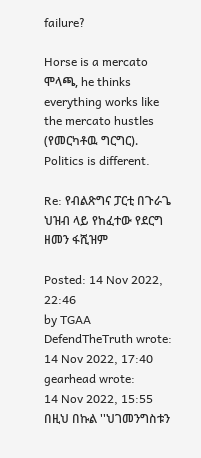failure?

Horse is a mercato ሞላጫ, he thinks everything works like the mercato hustles (የመርካቶዉ ግርግር). Politics is different.

Re: የብልጽግና ፓርቲ በጉራጌ ህዝብ ላይ የከፈተው የደርግ ዘመን ፋሺዝም

Posted: 14 Nov 2022, 22:46
by TGAA
DefendTheTruth wrote:
14 Nov 2022, 17:40
gearhead wrote:
14 Nov 2022, 15:55
በዚህ በኩል ''ህገመንግስቱን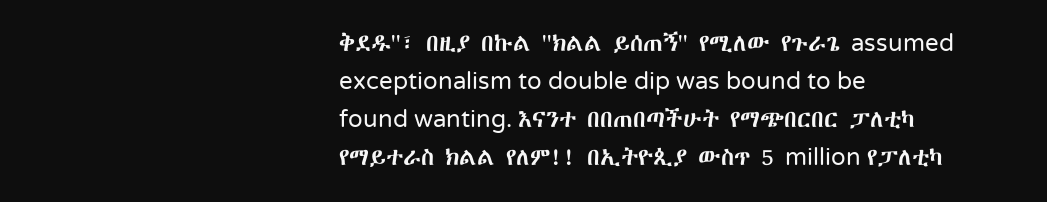ቅደዱ''፣ በዚያ በኩል ''ክልል ይሰጠኝ'' የሚለው የጉራጌ assumed exceptionalism to double dip was bound to be found wanting. እናንተ በበጠበጣችሁት የማጭበርበር ፓለቲካ የማይተራስ ክልል የለም!! በኢትዮጲያ ውስጥ 5 million የፓለቲካ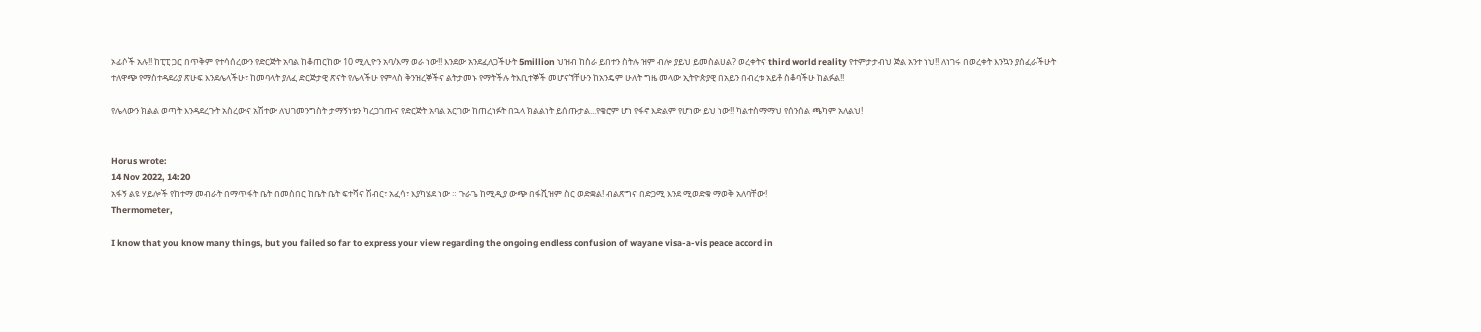ኦፊሶች አሉ!! ከፒፒ ጋር በጥቅም የተሳሰረውን የድርጅት አባል ከቆጠርከው 10 ሚሊዮን አባ/እማ ወራ ነው!! እንደው አንደፈለጋችሁት 5million ህዝብ ከስራ ይበተን ስትሉ ዝም ብሎ ያይህ ይመስልሀል? ወረቀትና third world reality የተምታታብህ ጅል አንተ ነህ!! ለነገሩ በወረቀት እንኳን ያሰፈራችሁት ተለዋጭ የማስተዳደሪያ ጽሁፍ እንደሌላችሁ፣ ከመባላት ያለፈ ድርጅታዊ ጽናት የሌላችሁ የምላስ ቅንዝረኞችና ልትታመኑ የማትችሉ ትእቢተኞች መሆናኘቸሁን ከአንዴም ሁለት ግዜ መላው ኢትዮጵያዊ በአይን በብረቱ አይቶ ስቆባችሁ ከልፉል!!

የሌላውን ክልል ወጣት እንዳደረጉት አስረውና አሽተው ለህገመንግስት ታማኝነቱን ካረጋገጡና የድርጅት አባል አርገው ከጠረነፉት በኋላ ክልልነት ይሰጡታል...የቄሮም ሆነ የፋኖ እድልም የሆነው ይህ ነው!! ካልተስማማህ የሰንሰል ጫካም አለልህ!


Horus wrote:
14 Nov 2022, 14:20
አፋኝ ልዩ ሃይሎች የከተማ መብራት በማጥፋት ቤት በመስበር ከቤት ቤት ፍተሻና ሽብር፣ አፈሳ፣ እያካሄደ ነው ። ጉራጌ ከሚዲያ ውጭ በፋሺዝም ስር ወድቋል! ብልጽግና በድጋሚ እንደ ሚወድቁ ማወቅ አለባቸው!
Thermometer,

I know that you know many things, but you failed so far to express your view regarding the ongoing endless confusion of wayane visa-a-vis peace accord in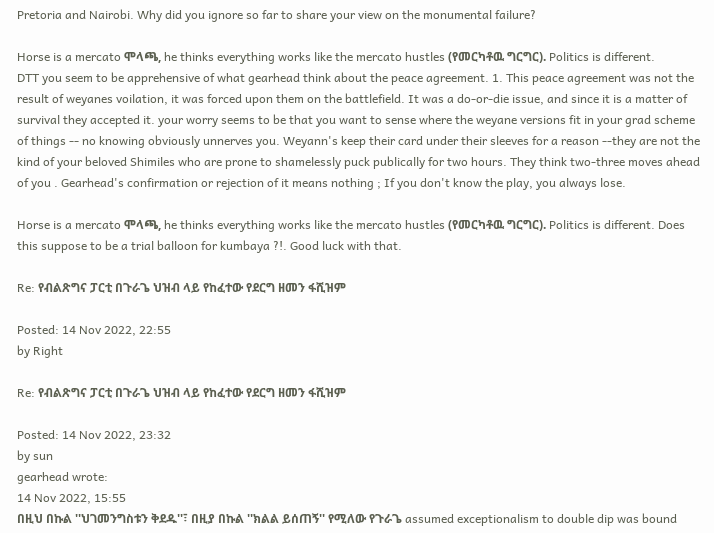Pretoria and Nairobi. Why did you ignore so far to share your view on the monumental failure?

Horse is a mercato ሞላጫ, he thinks everything works like the mercato hustles (የመርካቶዉ ግርግር). Politics is different.
DTT you seem to be apprehensive of what gearhead think about the peace agreement. 1. This peace agreement was not the result of weyanes voilation, it was forced upon them on the battlefield. It was a do-or-die issue, and since it is a matter of survival they accepted it. your worry seems to be that you want to sense where the weyane versions fit in your grad scheme of things -- no knowing obviously unnerves you. Weyann's keep their card under their sleeves for a reason --they are not the kind of your beloved Shimiles who are prone to shamelessly puck publically for two hours. They think two-three moves ahead of you . Gearhead's confirmation or rejection of it means nothing ; If you don't know the play, you always lose.

Horse is a mercato ሞላጫ, he thinks everything works like the mercato hustles (የመርካቶዉ ግርግር). Politics is different. Does this suppose to be a trial balloon for kumbaya ?!. Good luck with that.

Re: የብልጽግና ፓርቲ በጉራጌ ህዝብ ላይ የከፈተው የደርግ ዘመን ፋሺዝም

Posted: 14 Nov 2022, 22:55
by Right

Re: የብልጽግና ፓርቲ በጉራጌ ህዝብ ላይ የከፈተው የደርግ ዘመን ፋሺዝም

Posted: 14 Nov 2022, 23:32
by sun
gearhead wrote:
14 Nov 2022, 15:55
በዚህ በኩል ''ህገመንግስቱን ቅደዱ''፣ በዚያ በኩል ''ክልል ይሰጠኝ'' የሚለው የጉራጌ assumed exceptionalism to double dip was bound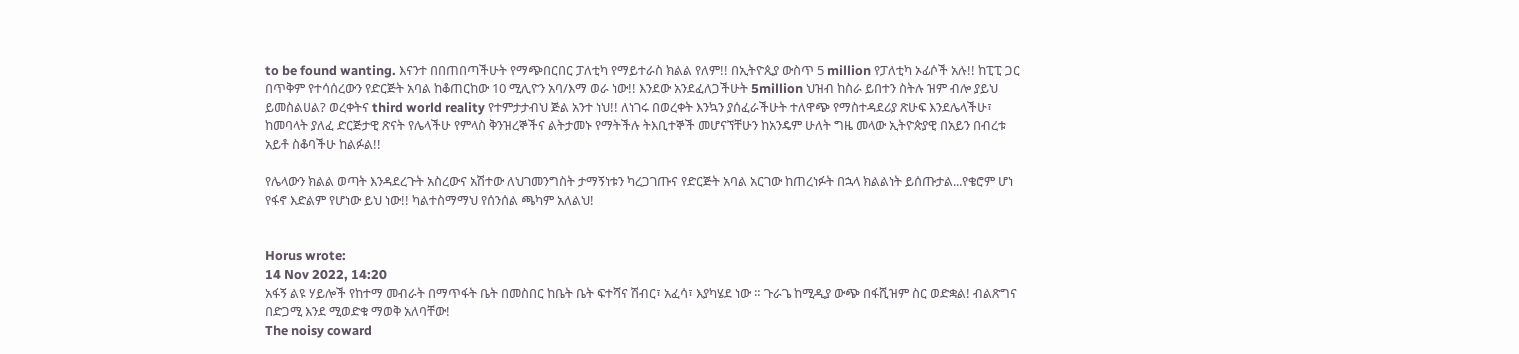to be found wanting. እናንተ በበጠበጣችሁት የማጭበርበር ፓለቲካ የማይተራስ ክልል የለም!! በኢትዮጲያ ውስጥ 5 million የፓለቲካ ኦፊሶች አሉ!! ከፒፒ ጋር በጥቅም የተሳሰረውን የድርጅት አባል ከቆጠርከው 10 ሚሊዮን አባ/እማ ወራ ነው!! እንደው አንደፈለጋችሁት 5million ህዝብ ከስራ ይበተን ስትሉ ዝም ብሎ ያይህ ይመስልሀል? ወረቀትና third world reality የተምታታብህ ጅል አንተ ነህ!! ለነገሩ በወረቀት እንኳን ያሰፈራችሁት ተለዋጭ የማስተዳደሪያ ጽሁፍ እንደሌላችሁ፣ ከመባላት ያለፈ ድርጅታዊ ጽናት የሌላችሁ የምላስ ቅንዝረኞችና ልትታመኑ የማትችሉ ትእቢተኞች መሆናኘቸሁን ከአንዴም ሁለት ግዜ መላው ኢትዮጵያዊ በአይን በብረቱ አይቶ ስቆባችሁ ከልፉል!!

የሌላውን ክልል ወጣት እንዳደረጉት አስረውና አሽተው ለህገመንግስት ታማኝነቱን ካረጋገጡና የድርጅት አባል አርገው ከጠረነፉት በኋላ ክልልነት ይሰጡታል...የቄሮም ሆነ የፋኖ እድልም የሆነው ይህ ነው!! ካልተስማማህ የሰንሰል ጫካም አለልህ!


Horus wrote:
14 Nov 2022, 14:20
አፋኝ ልዩ ሃይሎች የከተማ መብራት በማጥፋት ቤት በመስበር ከቤት ቤት ፍተሻና ሽብር፣ አፈሳ፣ እያካሄደ ነው ። ጉራጌ ከሚዲያ ውጭ በፋሺዝም ስር ወድቋል! ብልጽግና በድጋሚ እንደ ሚወድቁ ማወቅ አለባቸው!
The noisy coward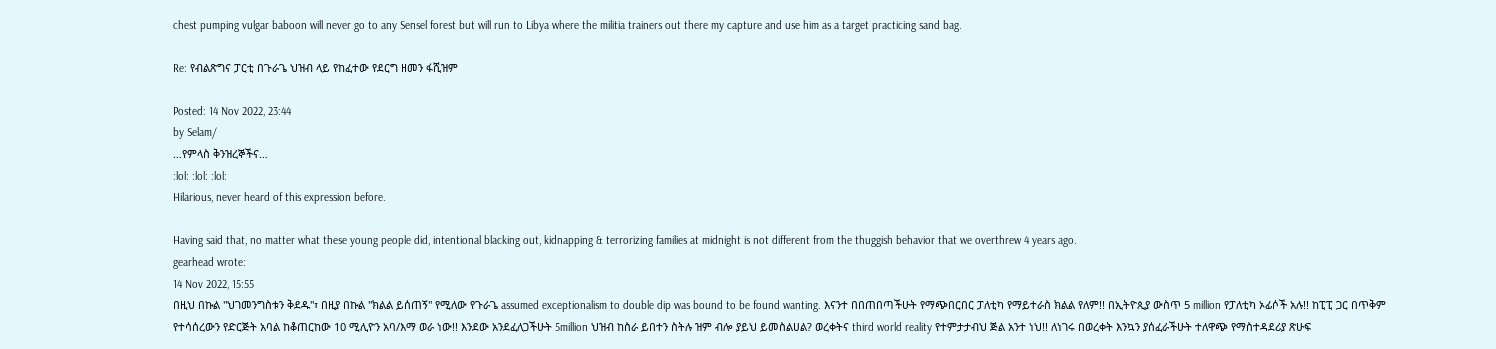chest pumping vulgar baboon will never go to any Sensel forest but will run to Libya where the militia trainers out there my capture and use him as a target practicing sand bag.

Re: የብልጽግና ፓርቲ በጉራጌ ህዝብ ላይ የከፈተው የደርግ ዘመን ፋሺዝም

Posted: 14 Nov 2022, 23:44
by Selam/
…የምላስ ቅንዝረኞችና…
:lol: :lol: :lol:
Hilarious, never heard of this expression before.

Having said that, no matter what these young people did, intentional blacking out, kidnapping & terrorizing families at midnight is not different from the thuggish behavior that we overthrew 4 years ago.
gearhead wrote:
14 Nov 2022, 15:55
በዚህ በኩል ''ህገመንግስቱን ቅደዱ''፣ በዚያ በኩል ''ክልል ይሰጠኝ'' የሚለው የጉራጌ assumed exceptionalism to double dip was bound to be found wanting. እናንተ በበጠበጣችሁት የማጭበርበር ፓለቲካ የማይተራስ ክልል የለም!! በኢትዮጲያ ውስጥ 5 million የፓለቲካ ኦፊሶች አሉ!! ከፒፒ ጋር በጥቅም የተሳሰረውን የድርጅት አባል ከቆጠርከው 10 ሚሊዮን አባ/እማ ወራ ነው!! እንደው አንደፈለጋችሁት 5million ህዝብ ከስራ ይበተን ስትሉ ዝም ብሎ ያይህ ይመስልሀል? ወረቀትና third world reality የተምታታብህ ጅል አንተ ነህ!! ለነገሩ በወረቀት እንኳን ያሰፈራችሁት ተለዋጭ የማስተዳደሪያ ጽሁፍ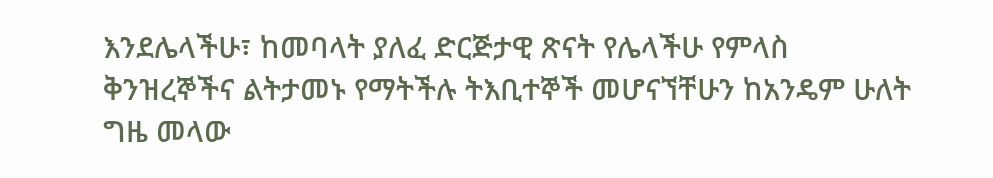እንደሌላችሁ፣ ከመባላት ያለፈ ድርጅታዊ ጽናት የሌላችሁ የምላስ ቅንዝረኞችና ልትታመኑ የማትችሉ ትእቢተኞች መሆናኘቸሁን ከአንዴም ሁለት ግዜ መላው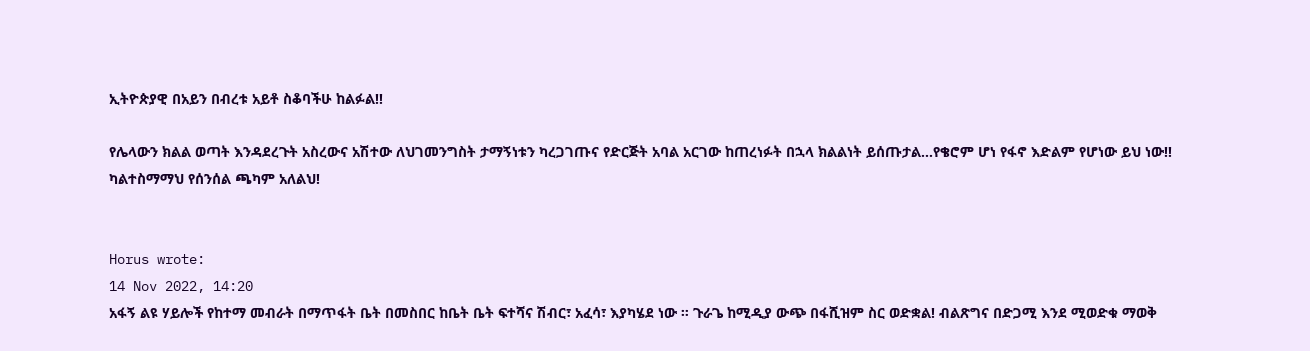ኢትዮጵያዊ በአይን በብረቱ አይቶ ስቆባችሁ ከልፉል!!

የሌላውን ክልል ወጣት እንዳደረጉት አስረውና አሽተው ለህገመንግስት ታማኝነቱን ካረጋገጡና የድርጅት አባል አርገው ከጠረነፉት በኋላ ክልልነት ይሰጡታል...የቄሮም ሆነ የፋኖ እድልም የሆነው ይህ ነው!! ካልተስማማህ የሰንሰል ጫካም አለልህ!


Horus wrote:
14 Nov 2022, 14:20
አፋኝ ልዩ ሃይሎች የከተማ መብራት በማጥፋት ቤት በመስበር ከቤት ቤት ፍተሻና ሽብር፣ አፈሳ፣ እያካሄደ ነው ። ጉራጌ ከሚዲያ ውጭ በፋሺዝም ስር ወድቋል! ብልጽግና በድጋሚ እንደ ሚወድቁ ማወቅ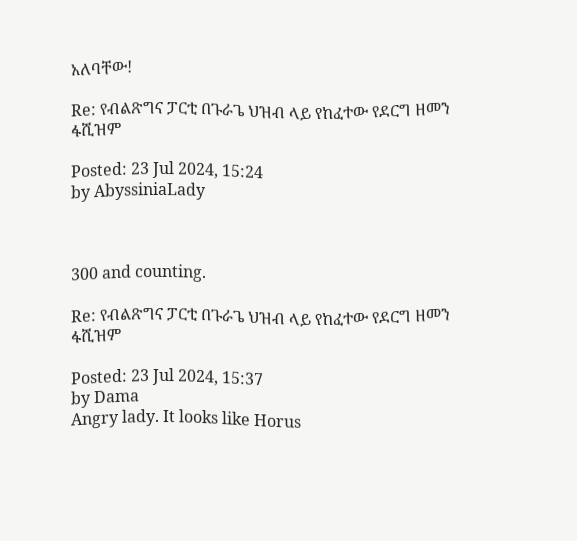አለባቸው!

Re: የብልጽግና ፓርቲ በጉራጌ ህዝብ ላይ የከፈተው የደርግ ዘመን ፋሺዝም

Posted: 23 Jul 2024, 15:24
by AbyssiniaLady



300 and counting.

Re: የብልጽግና ፓርቲ በጉራጌ ህዝብ ላይ የከፈተው የደርግ ዘመን ፋሺዝም

Posted: 23 Jul 2024, 15:37
by Dama
Angry lady. It looks like Horus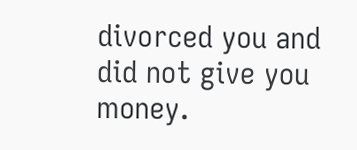divorced you and did not give you money.